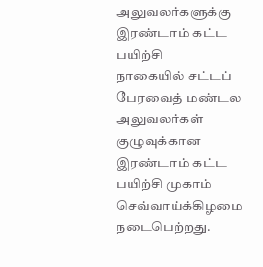அலுவலர்களுக்கு இரண்டாம் கட்ட பயிற்சி
நாகையில் சட்டப் பேரவைத் மண்டல அலுவலர்கள் குழுவுக்கான இரண்டாம் கட்ட பயிற்சி முகாம் செவ்வாய்க்கிழமை நடைபெற்றது.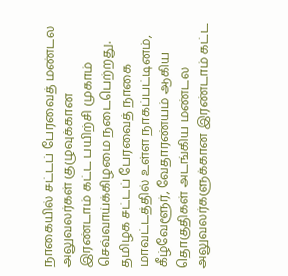நாகையில் சட்டப் பேரவைத் மண்டல அலுவலர்கள் குழுவுக்கான இரண்டாம் கட்ட பயிற்சி முகாம் செவ்வாய்க்கிழமை நடைபெற்றது.
தமிழக சட்டப் பேரவைத் நாகை மாவட்டத்தில் உள்ள நாகப்பட்டினம், கீழ்வேளூர், வேதாரண்யம் ஆகிய தொகுதிகள் அடங்கிய மண்டல அலுவலர்களுக்கான இரண்டாம் கட்ட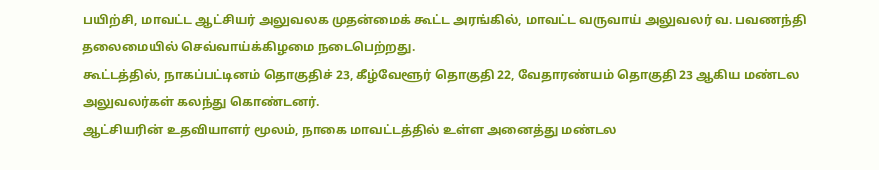பயிற்சி, மாவட்ட ஆட்சியர் அலுவலக முதன்மைக் கூட்ட அரங்கில், மாவட்ட வருவாய் அலுவலர் வ. பவணந்தி தலைமையில் செவ்வாய்க்கிழமை நடைபெற்றது.
கூட்டத்தில், நாகப்பட்டினம் தொகுதிச் 23, கீழ்வேளூர் தொகுதி 22, வேதாரண்யம் தொகுதி 23 ஆகிய மண்டல அலுவலர்கள் கலந்து கொண்டனர்.
ஆட்சியரின் உதவியாளர் மூலம், நாகை மாவட்டத்தில் உள்ள அனைத்து மண்டல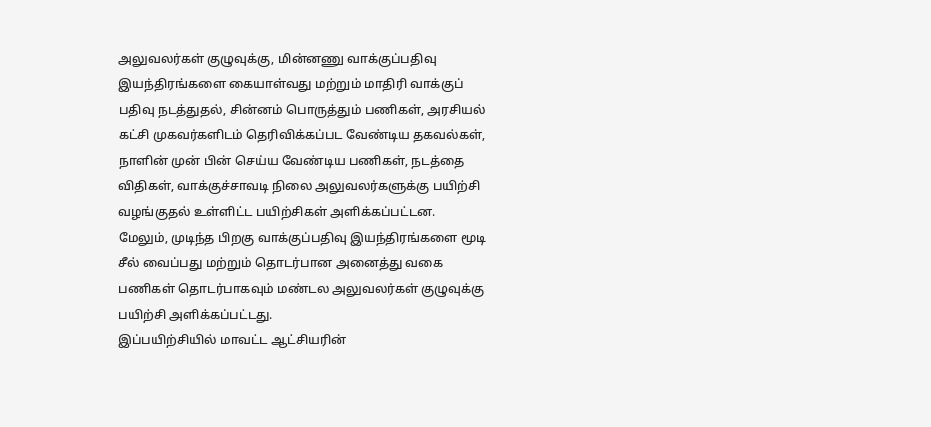அலுவலர்கள் குழுவுக்கு, மின்னணு வாக்குப்பதிவு இயந்திரங்களை கையாள்வது மற்றும் மாதிரி வாக்குப் பதிவு நடத்துதல், சின்னம் பொருத்தும் பணிகள், அரசியல் கட்சி முகவர்களிடம் தெரிவிக்கப்பட வேண்டிய தகவல்கள், நாளின் முன் பின் செய்ய வேண்டிய பணிகள், நடத்தை விதிகள், வாக்குச்சாவடி நிலை அலுவலர்களுக்கு பயிற்சி வழங்குதல் உள்ளிட்ட பயிற்சிகள் அளிக்கப்பட்டன.
மேலும், முடிந்த பிறகு வாக்குப்பதிவு இயந்திரங்களை மூடி சீல் வைப்பது மற்றும் தொடர்பான அனைத்து வகை பணிகள் தொடர்பாகவும் மண்டல அலுவலர்கள் குழுவுக்கு பயிற்சி அளிக்கப்பட்டது.
இப்பயிற்சியில் மாவட்ட ஆட்சியரின்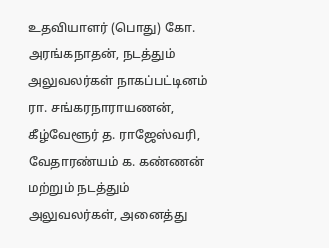உதவியாளர் (பொது) கோ. அரங்கநாதன், நடத்தும் அலுவலர்கள் நாகப்பட்டினம் ரா. சங்கரநாராயணன், கீழ்வேளூர் த. ராஜேஸ்வரி, வேதாரண்யம் க. கண்ணன் மற்றும் நடத்தும் அலுவலர்கள், அனைத்து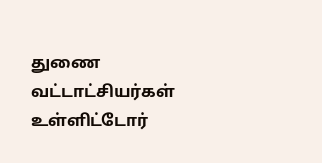துணை வட்டாட்சியர்கள் உள்ளிட்டோர்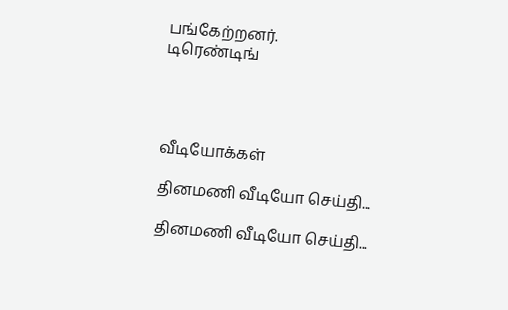பங்கேற்றனர்.
டிரெண்டிங்




வீடியோக்கள்

தினமணி வீடியோ செய்தி...

தினமணி வீடியோ செய்தி...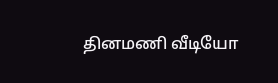தினமணி வீடியோ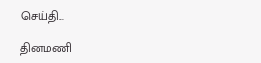செய்தி...

தினமணி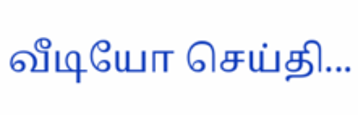வீடியோ செய்தி...